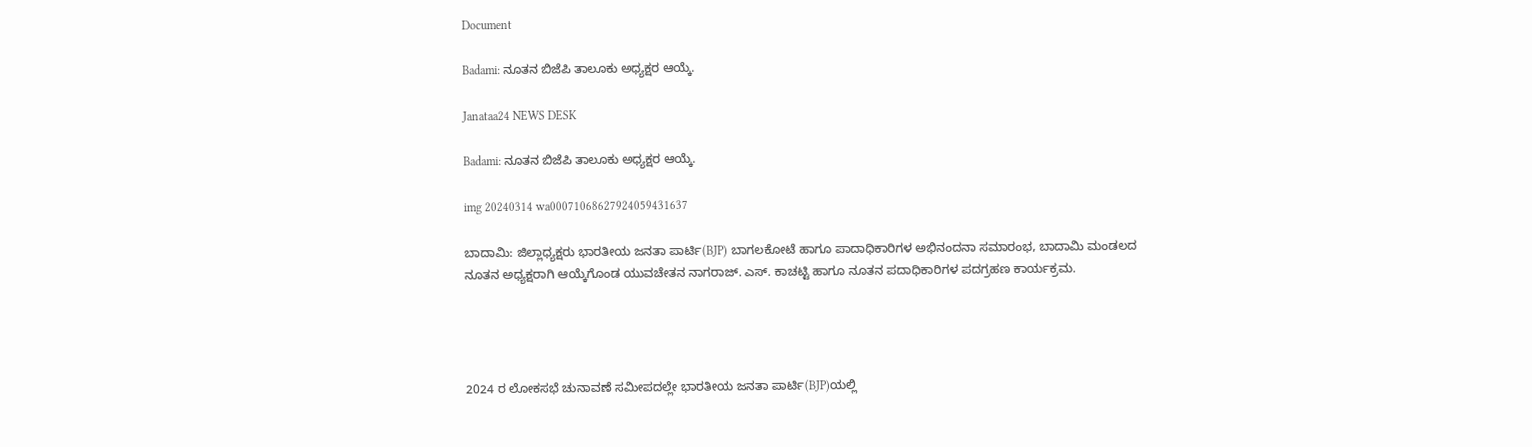Document

Badami: ನೂತನ ಬಿಜೆಪಿ ತಾಲೂಕು ಅಧ್ಯಕ್ಷರ ಆಯ್ಕೆ.

Janataa24 NEWS DESK

Badami: ನೂತನ ಬಿಜೆಪಿ ತಾಲೂಕು ಅಧ್ಯಕ್ಷರ ಆಯ್ಕೆ.

img 20240314 wa00071068627924059431637

ಬಾದಾಮಿ: ಜಿಲ್ಲಾಧ್ಯಕ್ಷರು ಭಾರತೀಯ ಜನತಾ ಪಾರ್ಟಿ(BJP) ಬಾಗಲಕೋಟೆ ಹಾಗೂ ಪಾದಾಧಿಕಾರಿಗಳ ಅಭಿನಂದನಾ ಸಮಾರಂಭ, ಬಾದಾಮಿ ಮಂಡಲದ ನೂತನ ಅಧ್ಯಕ್ಷರಾಗಿ ಆಯ್ಕೆಗೊಂಡ ಯುವಚೇತನ ನಾಗರಾಜ್. ಎಸ್. ಕಾಚಟ್ಟಿ ಹಾಗೂ ನೂತನ ಪದಾಧಿಕಾರಿಗಳ ಪದಗ್ರಹಣ ಕಾರ್ಯಕ್ರಮ.




2024 ರ ಲೋಕಸಭೆ ಚುನಾವಣೆ ಸಮೀಪದಲ್ಲೇ ಭಾರತೀಯ ಜನತಾ ಪಾರ್ಟಿ(BJP)ಯಲ್ಲಿ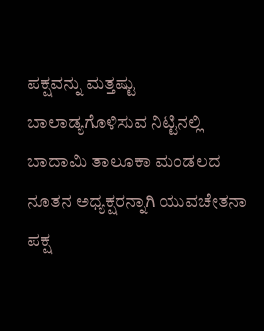ಪಕ್ಷವನ್ನು ಮತ್ತಷ್ಟು ಬಾಲಾಡ್ಯಗೊಳಿಸುವ ನಿಟ್ಟಿನಲ್ಲಿ ಬಾದಾಮಿ ತಾಲೂಕಾ ಮಂಡಲದ ನೂತನ ಅಧ್ಯಕ್ಷರನ್ನಾಗಿ ಯುವಚೇತನಾ ಪಕ್ಷ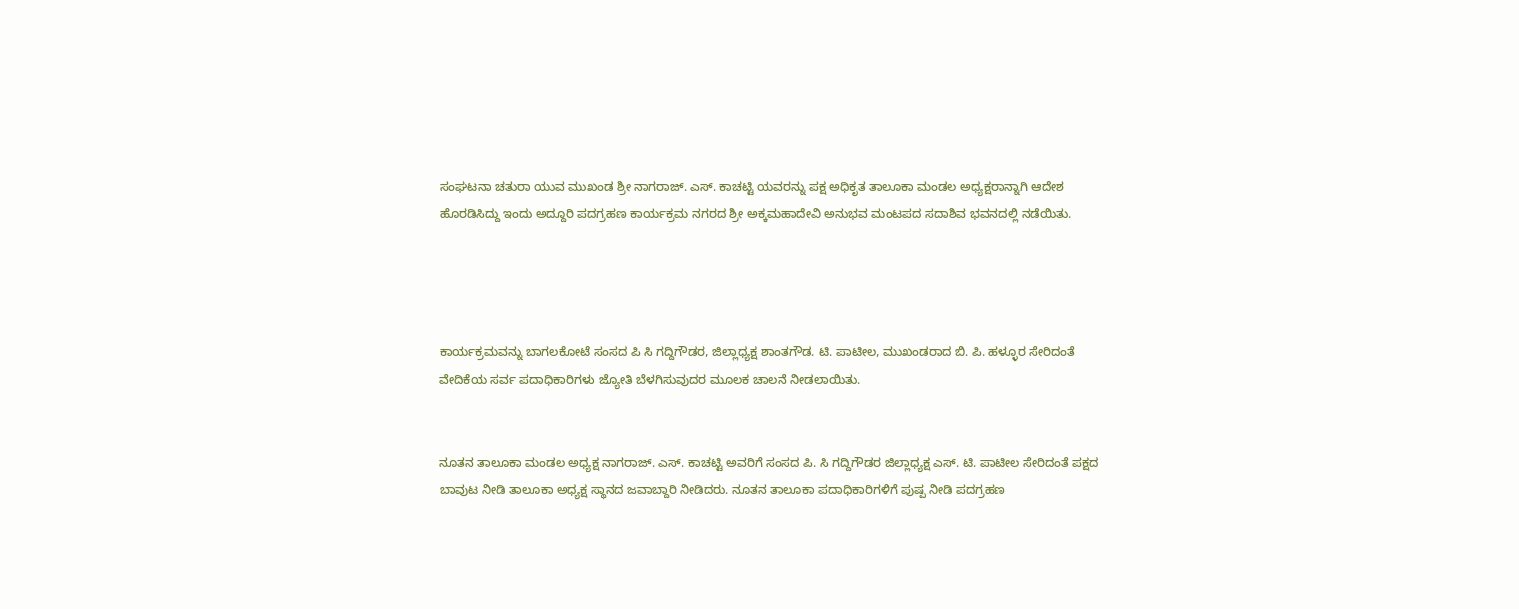ಸಂಘಟನಾ ಚತುರಾ ಯುವ ಮುಖಂಡ ಶ್ರೀ ನಾಗರಾಜ್. ಎಸ್. ಕಾಚಟ್ಟಿ ಯವರನ್ನು ಪಕ್ಷ ಅಧಿಕೃತ ತಾಲೂಕಾ ಮಂಡಲ ಅಧ್ಯಕ್ಷರಾನ್ನಾಗಿ ಆದೇಶ ಹೊರಡಿಸಿದ್ದು ಇಂದು ಅದ್ದೂರಿ ಪದಗ್ರಹಣ ಕಾರ್ಯಕ್ರಮ ನಗರದ ಶ್ರೀ ಅಕ್ಕಮಹಾದೇವಿ ಅನುಭವ ಮಂಟಪದ ಸದಾಶಿವ ಭವನದಲ್ಲಿ ನಡೆಯಿತು.




ಕಾರ್ಯಕ್ರಮವನ್ನು ಬಾಗಲಕೋಟೆ ಸಂಸದ ಪಿ ಸಿ ಗದ್ದಿಗೌಡರ, ಜಿಲ್ಲಾಧ್ಯಕ್ಷ ಶಾಂತಗೌಡ. ಟಿ. ಪಾಟೀಲ, ಮುಖಂಡರಾದ ಬಿ. ಪಿ. ಹಳ್ಳೂರ ಸೇರಿದಂತೆ ವೇದಿಕೆಯ ಸರ್ವ ಪದಾಧಿಕಾರಿಗಳು ಜ್ಯೋತಿ ಬೆಳಗಿಸುವುದರ ಮೂಲಕ ಚಾಲನೆ ನೀಡಲಾಯಿತು.


ನೂತನ ತಾಲೂಕಾ ಮಂಡಲ ಅಧ್ಯಕ್ಷ ನಾಗರಾಜ್. ಎಸ್. ಕಾಚಟ್ಟಿ ಅವರಿಗೆ ಸಂಸದ ಪಿ. ಸಿ ಗದ್ದಿಗೌಡರ ಜಿಲ್ಲಾಧ್ಯಕ್ಷ ಎಸ್. ಟಿ. ಪಾಟೀಲ ಸೇರಿದಂತೆ ಪಕ್ಷದ ಬಾವುಟ ನೀಡಿ ತಾಲೂಕಾ ಅಧ್ಯಕ್ಷ ಸ್ಥಾನದ ಜವಾಬ್ದಾರಿ ನೀಡಿದರು. ನೂತನ ತಾಲೂಕಾ ಪದಾಧಿಕಾರಿಗಳಿಗೆ ಪುಷ್ಪ ನೀಡಿ ಪದಗ್ರಹಣ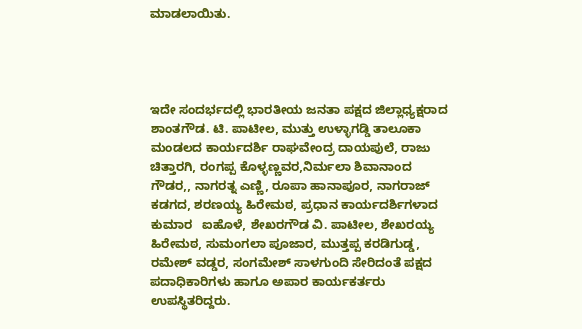ಮಾಡಲಾಯಿತು.




ಇದೇ ಸಂದರ್ಭದಲ್ಲಿ ಭಾರತೀಯ ಜನತಾ ಪಕ್ಷದ ಜಿಲ್ಲಾಧ್ಯಕ್ಷರಾದ ಶಾಂತಗೌಡ. ಟಿ. ಪಾಟೀಲ, ಮುತ್ತು ಉಳ್ಳಾಗಡ್ಡಿ ತಾಲೂಕಾ ಮಂಡಲದ ಕಾರ್ಯದರ್ಶಿ ರಾಘವೇಂದ್ರ ದಾಯಪುಲೆ, ರಾಜು ಚಿತ್ತಾರಗಿ, ರಂಗಪ್ಪ ಕೊಳ್ಳಣ್ಣವರ,ನಿರ್ಮಲಾ ಶಿವಾನಾಂದ ಗೌಡರ,, ನಾಗರತ್ನ ಎಣ್ಣಿ, ರೂಪಾ ಹಾನಾಪೂರ, ನಾಗರಾಜ್ ಕಡಗದ, ಶರಣಯ್ಯ ಹಿರೇಮಠ, ಪ್ರಧಾನ ಕಾರ್ಯದರ್ಶಿಗಳಾದ ಕುಮಾರ   ಐಹೊಳೆ, ಶೇಖರಗೌಡ ವಿ. ಪಾಟೀಲ, ಶೇಖರಯ್ಯ ಹಿರೇಮಠ, ಸುಮಂಗಲಾ ಪೂಜಾರ, ಮುತ್ತಪ್ಪ ಕರಡಿಗುಡ್ಡ, ರಮೇಶ್ ವಡ್ಡರ, ಸಂಗಮೇಶ್ ಸಾಳಗುಂದಿ ಸೇರಿದಂತೆ ಪಕ್ಷದ ಪದಾಧಿಕಾರಿಗಳು ಹಾಗೂ ಅಪಾರ ಕಾರ್ಯಕರ್ತರು ಉಪಸ್ಥಿತರಿದ್ದರು.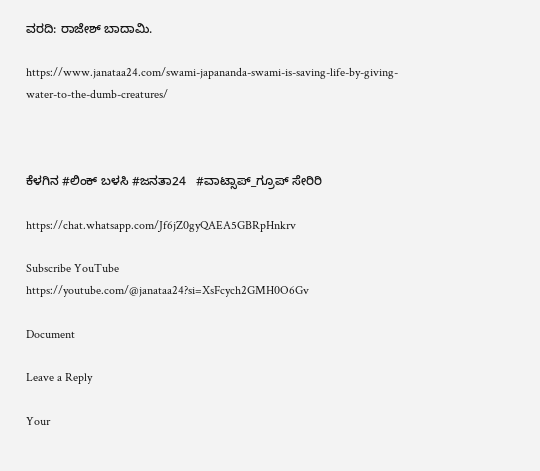ವರದಿ: ರಾಜೇಶ್ ಬಾದಾಮಿ.

https://www.janataa24.com/swami-japananda-swami-is-saving-life-by-giving-water-to-the-dumb-creatures/



ಕೆಳಗಿನ #ಲಿಂಕ್ ಬಳಸಿ #ಜನತಾ24   #ವಾಟ್ಸಾಪ್_ಗ್ರೂಪ್ ಸೇರಿರಿ

https://chat.whatsapp.com/Jf6jZ0gyQAEA5GBRpHnkrv

Subscribe YouTube
https://youtube.com/@janataa24?si=XsFcych2GMH0O6Gv

Document

Leave a Reply

Your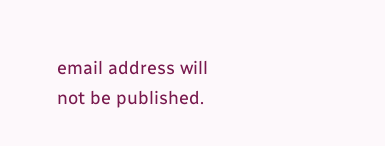email address will not be published.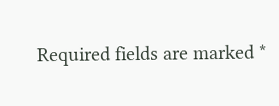Required fields are marked *